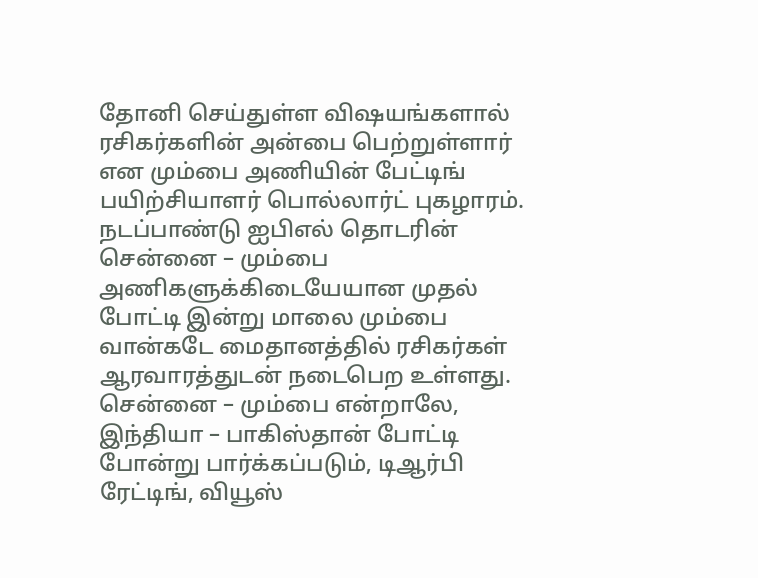தோனி செய்துள்ள விஷயங்களால் ரசிகர்களின் அன்பை பெற்றுள்ளார் என மும்பை அணியின் பேட்டிங் பயிற்சியாளர் பொல்லார்ட் புகழாரம்.
நடப்பாண்டு ஐபிஎல் தொடரின் சென்னை – மும்பை அணிகளுக்கிடையேயான முதல் போட்டி இன்று மாலை மும்பை வான்கடே மைதானத்தில் ரசிகர்கள் ஆரவாரத்துடன் நடைபெற உள்ளது. சென்னை – மும்பை என்றாலே, இந்தியா – பாகிஸ்தான் போட்டி போன்று பார்க்கப்படும், டிஆர்பி ரேட்டிங், வியூஸ்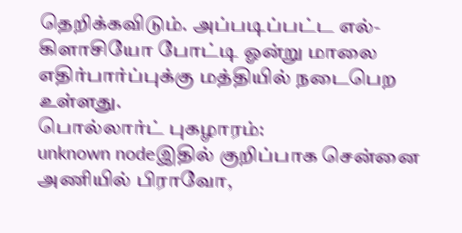தெறிக்கவிடும். அப்படிப்பட்ட எல்-கிளாசியோ போட்டி ஓன்று மாலை எதிர்பார்ப்புக்கு மத்தியில் நடைபெற உள்ளது.
பொல்லார்ட் புகழாரம்:
unknown nodeஇதில் குறிப்பாக சென்னை அணியில் பிராவோ,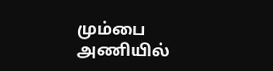மும்பை அணியில்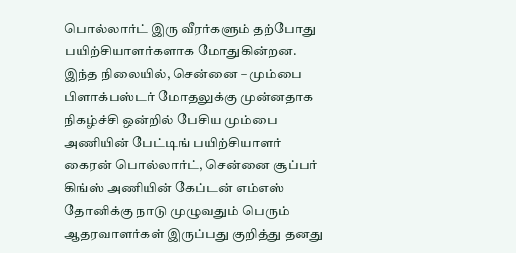பொல்லார்ட் இரு வீரர்களும் தற்போது பயிற்சியாளர்களாக மோதுகின்றன. இந்த நிலையில், சென்னை – மும்பை பிளாக்பஸ்டர் மோதலுக்கு முன்னதாக நிகழ்ச்சி ஒன்றில் பேசிய மும்பை அணியின் பேட்டிங் பயிற்சியாளர் கைரன் பொல்லார்ட், சென்னை சூப்பர் கிங்ஸ் அணியின் கேப்டன் எம்எஸ் தோனிக்கு நாடு முழுவதும் பெரும் ஆதரவாளர்கள் இருப்பது குறித்து தனது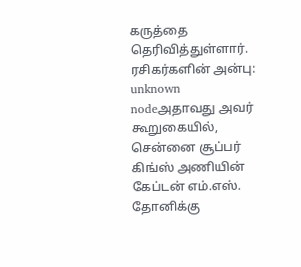கருத்தை தெரிவித்துள்ளார்.
ரசிகர்களின் அன்பு:
unknown nodeஅதாவது அவர் கூறுகையில், சென்னை சூப்பர் கிங்ஸ் அணியின் கேப்டன் எம்.எஸ். தோனிக்கு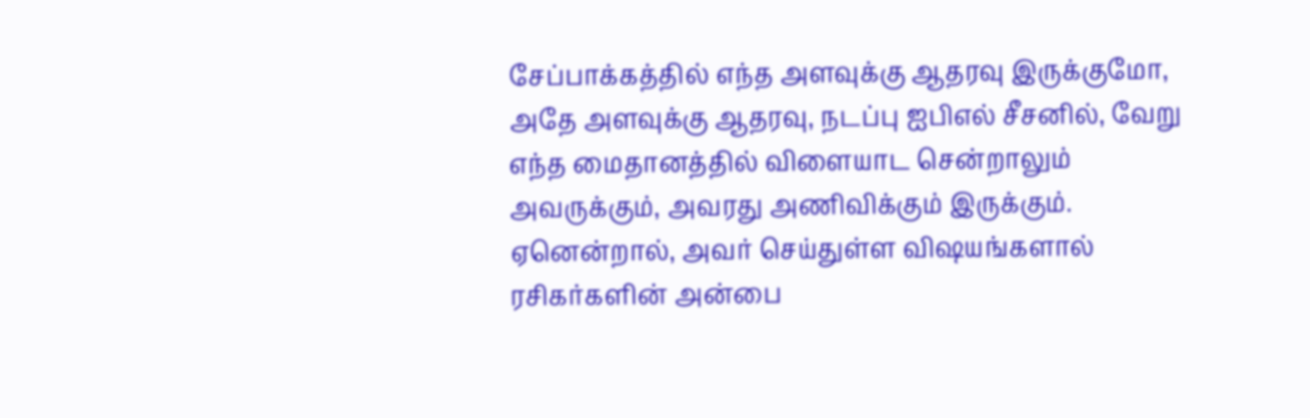சேப்பாக்கத்தில் எந்த அளவுக்கு ஆதரவு இருக்குமோ, அதே அளவுக்கு ஆதரவு, நடப்பு ஐபிஎல் சீசனில், வேறு எந்த மைதானத்தில் விளையாட சென்றாலும் அவருக்கும், அவரது அணிவிக்கும் இருக்கும். ஏனென்றால், அவர் செய்துள்ள விஷயங்களால் ரசிகர்களின் அன்பை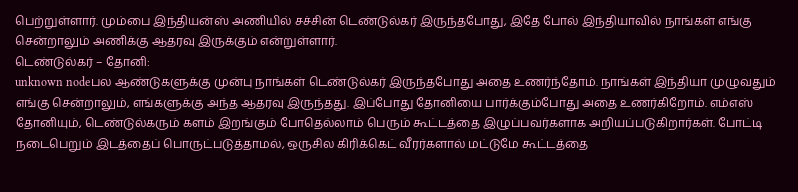பெற்றுள்ளார். மும்பை இந்தியன்ஸ் அணியில் சச்சின் டெண்டுல்கர் இருந்தபோது, இதே போல் இந்தியாவில் நாங்கள் எங்கு சென்றாலும் அணிக்கு ஆதரவு இருக்கும் என்றுள்ளார்.
டெண்டுல்கர் – தோனி:
unknown nodeபல ஆண்டுகளுக்கு முன்பு நாங்கள் டெண்டுல்கர் இருந்தபோது அதை உணர்ந்தோம். நாங்கள் இந்தியா முழுவதும் எங்கு சென்றாலும், எங்களுக்கு அந்த ஆதரவு இருந்தது. இப்போது தோனியை பார்க்கும்போது அதை உணர்கிறோம். எம்எஸ் தோனியும், டெண்டுல்கரும் களம் இறங்கும் போதெல்லாம் பெரும் கூட்டத்தை இழுப்பவர்களாக அறியப்படுகிறார்கள். போட்டி நடைபெறும் இடத்தைப் பொருட்படுத்தாமல், ஒருசில கிரிக்கெட் வீரர்களால் மட்டுமே கூட்டத்தை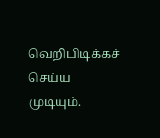வெறிபிடிக்கச் செய்ய முடியும்.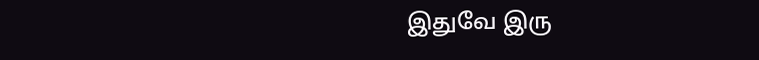இதுவே இரு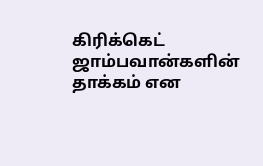கிரிக்கெட் ஜாம்பவான்களின் தாக்கம் என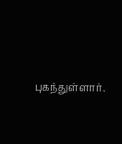புகந்துள்ளார்.